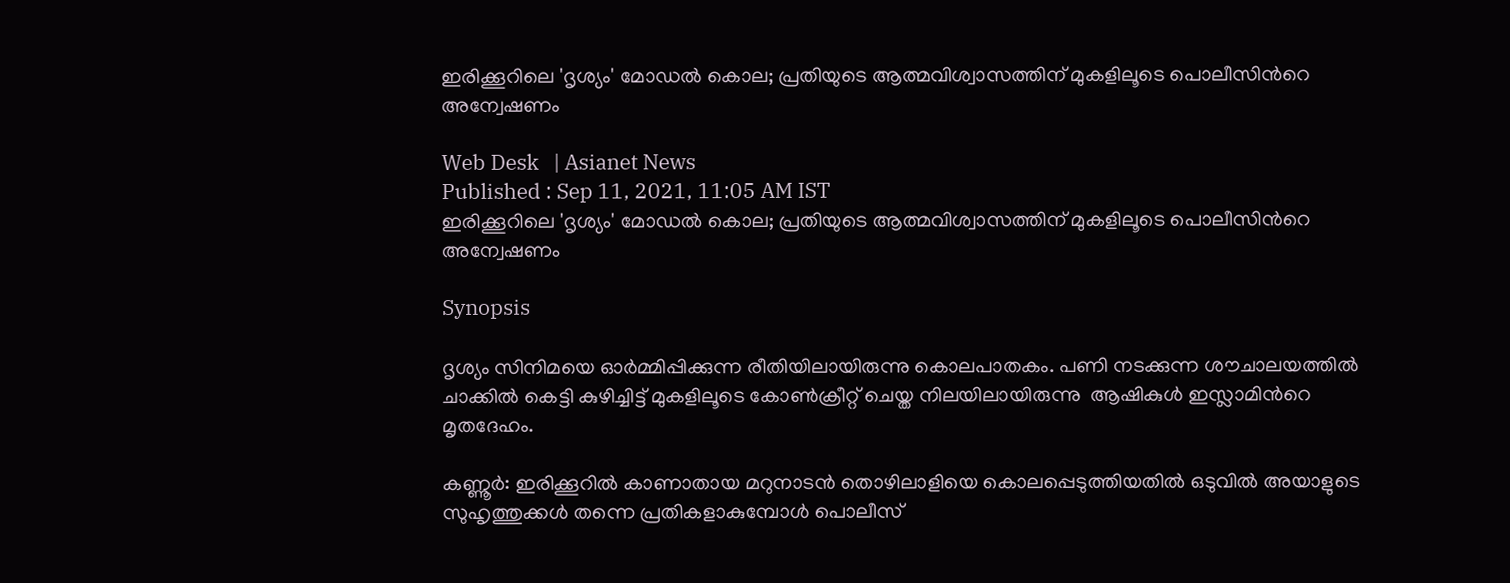ഇരിക്കൂറിലെ 'ദൃശ്യം' മോഡല്‍ കൊല; പ്രതിയുടെ ആത്മവിശ്വാസത്തിന് മുകളിലൂടെ പൊലീസിന്‍റെ അന്വേഷണം

Web Desk   | Asianet News
Published : Sep 11, 2021, 11:05 AM IST
ഇരിക്കൂറിലെ 'ദൃശ്യം' മോഡല്‍ കൊല; പ്രതിയുടെ ആത്മവിശ്വാസത്തിന് മുകളിലൂടെ പൊലീസിന്‍റെ അന്വേഷണം

Synopsis

ദൃശ്യം സിനിമയെ ഓര്‍മ്മിപ്പിക്കുന്ന രീതിയിലായിരുന്നു കൊലപാതകം. പണി നടക്കുന്ന ശൗചാലയത്തില്‍ ചാക്കില്‍ കെട്ടി കുഴിച്ചിട്ട് മുകളിലൂടെ കോണ്‍ക്രീറ്റ് ചെയ്ത നിലയിലായിരുന്നു  ആഷികുള്‍ ഇസ്ലാമിന്‍റെ മൃതദേഹം.

കണ്ണൂര്‍: ഇരിക്കൂറില്‍ കാണാതായ മറുനാടന്‍ തൊഴിലാളിയെ കൊലപ്പെടുത്തിയതില്‍ ഒടുവില്‍ അയാളുടെ സുഹൃത്തുക്കള്‍ തന്നെ പ്രതികളാകുമ്പോള്‍ പൊലീസ്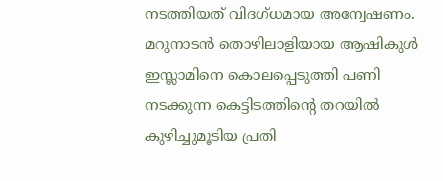നടത്തിയത് വിദഗ്ധമായ അന്വേഷണം. മറുനാടന്‍ തൊഴിലാളിയായ ആഷികുള്‍ ഇസ്ലാമിനെ കൊലപ്പെടുത്തി പണി നടക്കുന്ന കെട്ടിടത്തിന്‍റെ തറയില്‍ കുഴിച്ചുമൂടിയ പ്രതി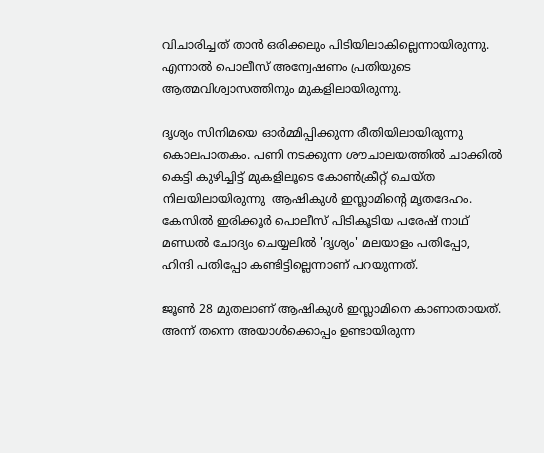വിചാരിച്ചത് താന്‍ ഒരിക്കലും പിടിയിലാകില്ലെന്നായിരുന്നു. എന്നാല്‍ പൊലീസ് അന്വേഷണം പ്രതിയുടെ ആത്മവിശ്വാസത്തിനും മുകളിലായിരുന്നു.

ദൃശ്യം സിനിമയെ ഓര്‍മ്മിപ്പിക്കുന്ന രീതിയിലായിരുന്നു കൊലപാതകം. പണി നടക്കുന്ന ശൗചാലയത്തില്‍ ചാക്കില്‍ കെട്ടി കുഴിച്ചിട്ട് മുകളിലൂടെ കോണ്‍ക്രീറ്റ് ചെയ്ത നിലയിലായിരുന്നു  ആഷികുള്‍ ഇസ്ലാമിന്‍റെ മൃതദേഹം. കേസില്‍ ഇരിക്കൂര്‍ പൊലീസ് പിടികൂടിയ പരേഷ് നാഥ് മണ്ഡല്‍ ചോദ്യം ചെയ്യലില്‍ 'ദൃശ്യം' മലയാളം പതിപ്പോ, ഹിന്ദി പതിപ്പോ കണ്ടിട്ടില്ലെന്നാണ് പറയുന്നത്.

ജൂണ്‍ 28 മുതലാണ് ആഷികുള്‍ ഇസ്ലാമിനെ കാണാതായത്. അന്ന് തന്നെ അയാള്‍ക്കൊപ്പം ഉണ്ടായിരുന്ന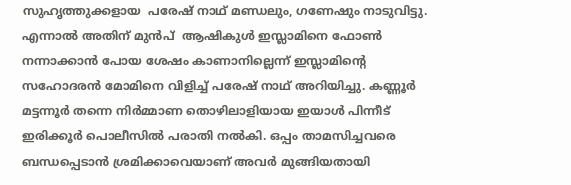സുഹൃത്തുക്കളായ  പരേഷ് നാഥ് മണ്ഡലും, ഗണേഷും നാടുവിട്ടു. എന്നാല്‍ അതിന് മുന്‍പ്  ആഷികുള്‍ ഇസ്ലാമിനെ ഫോണ്‍ നന്നാക്കാന്‍ പോയ ശേഷം കാണാനില്ലെന്ന് ഇസ്ലാമിന്‍റെ സഹോദരന്‍ മോമിനെ വിളിച്ച് പരേഷ് നാഥ് അറിയിച്ചു. കണ്ണൂര്‍ മട്ടന്നൂര്‍ തന്നെ നിര്‍മ്മാണ തൊഴിലാളിയായ ഇയാള്‍ പിന്നീട് ഇരിക്കൂര്‍ പൊലീസില്‍ പരാതി നല്‍കി. ഒപ്പം താമസിച്ചവരെ ബന്ധപ്പെടാന്‍ ശ്രമിക്കാവെയാണ് അവര്‍ മുങ്ങിയതായി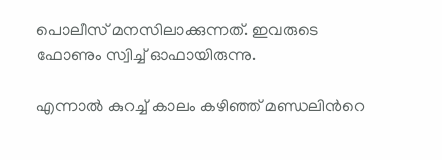പൊലീസ് മനസിലാക്കുന്നത്. ഇവരുടെ ഫോണും സ്വിച്ച് ഓഫായിരുന്നു.

എന്നാല്‍ കുറച്ച് കാലം കഴിഞ്ഞ് മണ്ഡലിന്‍റെ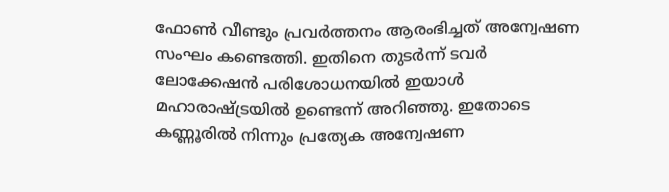ഫോണ്‍ വീണ്ടും പ്രവര്‍ത്തനം ആരംഭിച്ചത് അന്വേഷണ സംഘം കണ്ടെത്തി. ഇതിനെ തുടര്‍ന്ന് ടവര്‍ ലോക്കേഷന്‍ പരിശോധനയില്‍ ഇയാള്‍ മഹാരാഷ്ട്രയില്‍ ഉണ്ടെന്ന് അറിഞ്ഞു. ഇതോടെ കണ്ണൂരില്‍ നിന്നും പ്രത്യേക അന്വേഷണ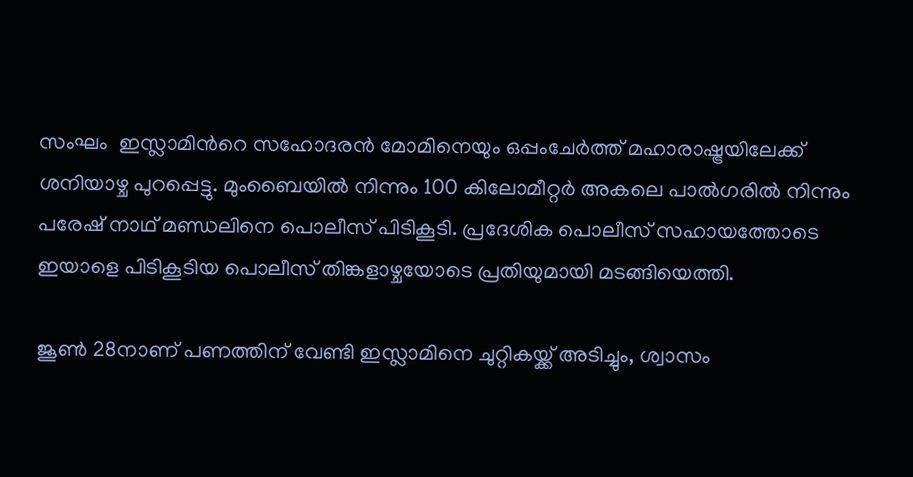സംഘം  ഇസ്ലാമിന്‍റെ സഹോദരന്‍ മോമിനെയും ഒപ്പംചേര്‍ത്ത് മഹാരാഷ്ട്രയിലേക്ക് ശനിയാഴ്ച പുറപ്പെട്ടു. മുംബൈയില്‍ നിന്നും 100 കിലോമീറ്റര്‍ അകലെ പാല്‍ഗരില്‍ നിന്നും പരേഷ് നാഥ് മണ്ഡലിനെ പൊലീസ് പിടികൂടി. പ്രദേശിക പൊലീസ് സഹായത്തോടെ ഇയാളെ പിടികൂടിയ പൊലീസ് തിങ്കളാഴ്ചയോടെ പ്രതിയുമായി മടങ്ങിയെത്തി.

ജൂണ്‍ 28നാണ് പണത്തിന് വേണ്ടി ഇസ്ലാമിനെ ചുറ്റികയ്ക്ക് അടിച്ചും, ശ്വാസം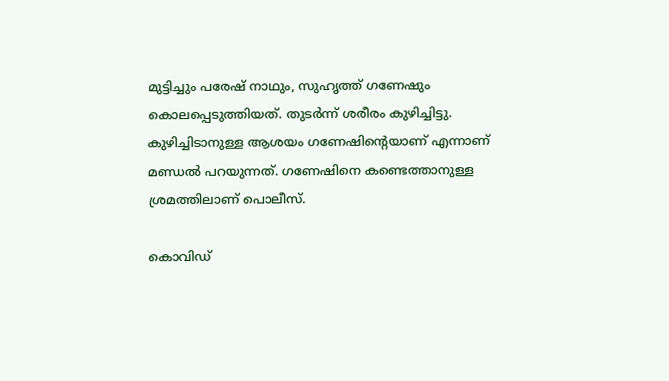മുട്ടിച്ചും പരേഷ് നാഥും, സുഹൃത്ത് ഗണേഷും കൊലപ്പെടുത്തിയത്. തുടര്‍ന്ന് ശരീരം കുഴിച്ചിട്ടു. കുഴിച്ചിടാനുള്ള ആശയം ഗണേഷിന്‍റെയാണ് എന്നാണ് മണ്ഡല്‍ പറയുന്നത്. ഗണേഷിനെ കണ്ടെത്താനുള്ള ശ്രമത്തിലാണ് പൊലീസ്.

കൊവിഡ്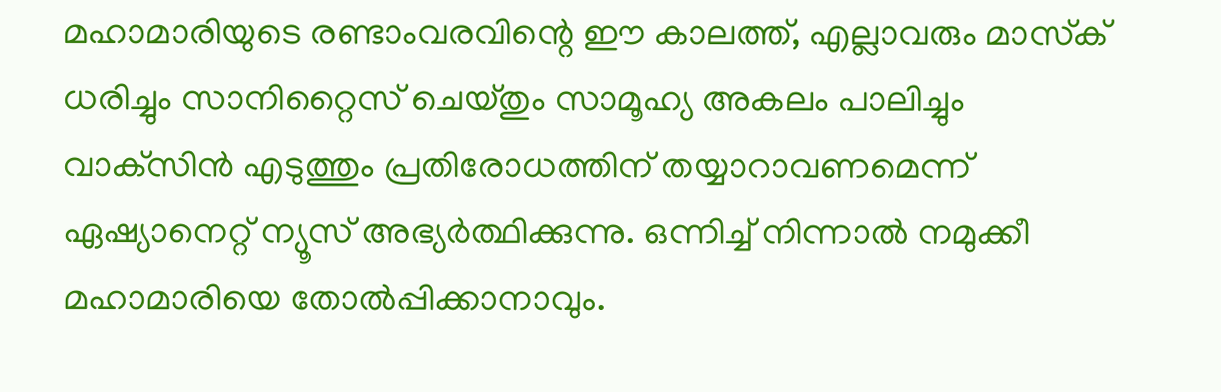മഹാമാരിയുടെ രണ്ടാംവരവിന്റെ ഈ കാലത്ത്, എല്ലാവരും മാസ്‌ക് ധരിച്ചും സാനിറ്റൈസ് ചെയ്തും സാമൂഹ്യ അകലം പാലിച്ചും വാക്‌സിന്‍ എടുത്തും പ്രതിരോധത്തിന് തയ്യാറാവണമെന്ന് ഏഷ്യാനെറ്റ് ന്യൂസ് അഭ്യര്‍ത്ഥിക്കുന്നു. ഒന്നിച്ച് നിന്നാല്‍ നമുക്കീ മഹാമാരിയെ തോല്‍പ്പിക്കാനാവും.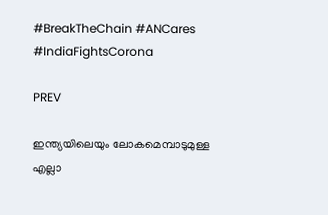#BreakTheChain #ANCares #IndiaFightsCorona

PREV

ഇന്ത്യയിലെയും ലോകമെമ്പാടുമുള്ള എല്ലാ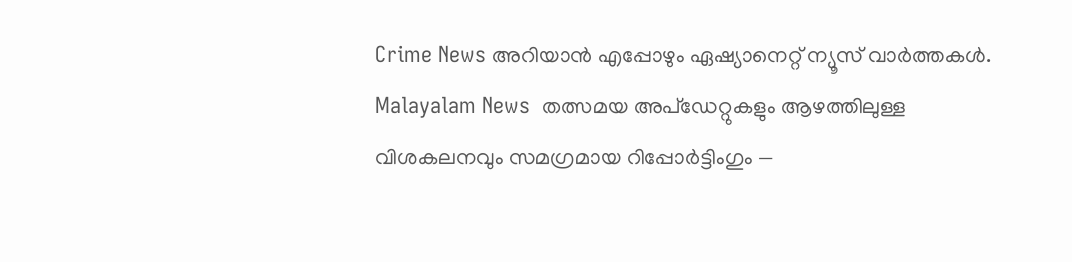Crime News അറിയാൻ എപ്പോഴും ഏഷ്യാനെറ്റ് ന്യൂസ് വാർത്തകൾ. Malayalam News  തത്സമയ അപ്‌ഡേറ്റുകളും ആഴത്തിലുള്ള വിശകലനവും സമഗ്രമായ റിപ്പോർട്ടിംഗും —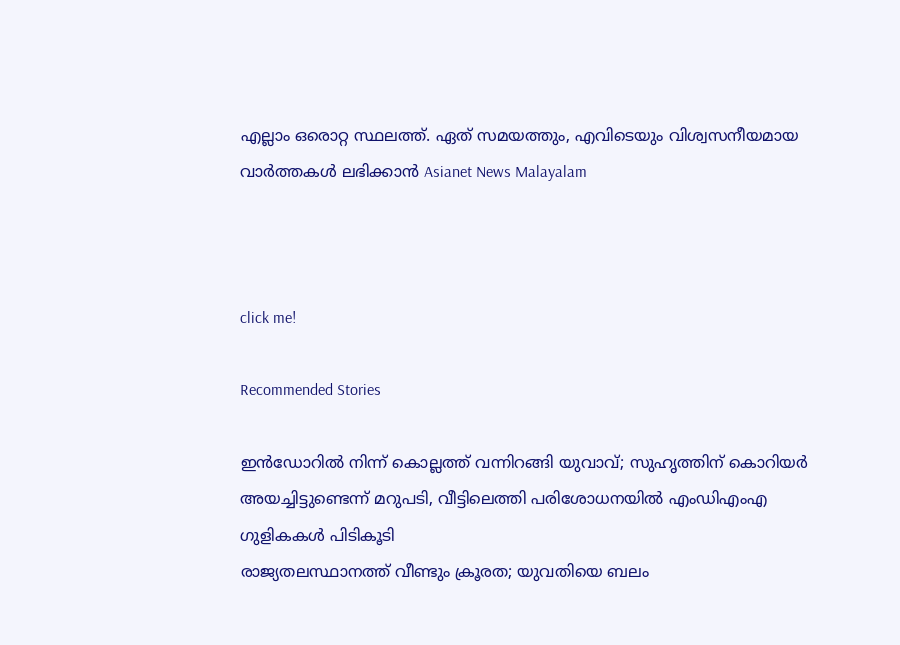എല്ലാം ഒരൊറ്റ സ്ഥലത്ത്. ഏത് സമയത്തും, എവിടെയും വിശ്വസനീയമായ വാർത്തകൾ ലഭിക്കാൻ Asianet News Malayalam



click me!

Recommended Stories

ഇൻഡോറിൽ നിന്ന് കൊല്ലത്ത് വന്നിറങ്ങി യുവാവ്; സുഹൃത്തിന് കൊറിയര്‍ അയച്ചിട്ടുണ്ടെന്ന് മറുപടി, വീട്ടിലെത്തി പരിശോധനയിൽ എംഡിഎംഎ ഗുളികകൾ പിടികൂടി
രാജ്യതലസ്ഥാനത്ത് വീണ്ടും ക്രൂരത; യുവതിയെ ബലം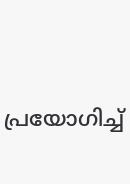പ്രയോഗിച്ച്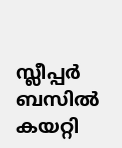സ്ലീപ്പർ ബസിൽ കയറ്റി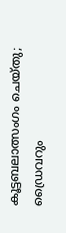കൂട്ടബലാത്സംഗം ചെയ്തു; ഡ്രൈവറും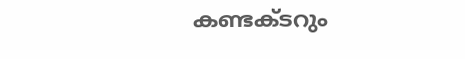കണ്ടക്ടറും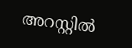അറസ്റ്റിൽ